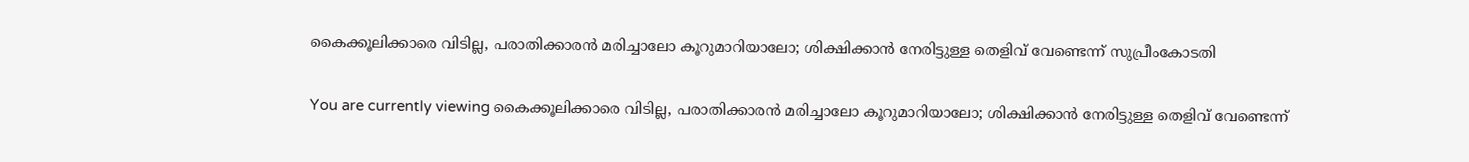കൈക്കൂലിക്കാരെ വിടില്ല, പരാതിക്കാരൻ മരിച്ചാലോ കൂറുമാറിയാലോ; ശിക്ഷിക്കാന്‍ നേരിട്ടുള്ള തെളിവ് വേണ്ടെന്ന് സുപ്രീംകോടതി

You are currently viewing കൈക്കൂലിക്കാരെ വിടില്ല, പരാതിക്കാരൻ മരിച്ചാലോ കൂറുമാറിയാലോ; ശിക്ഷിക്കാന്‍ നേരിട്ടുള്ള തെളിവ് വേണ്ടെന്ന്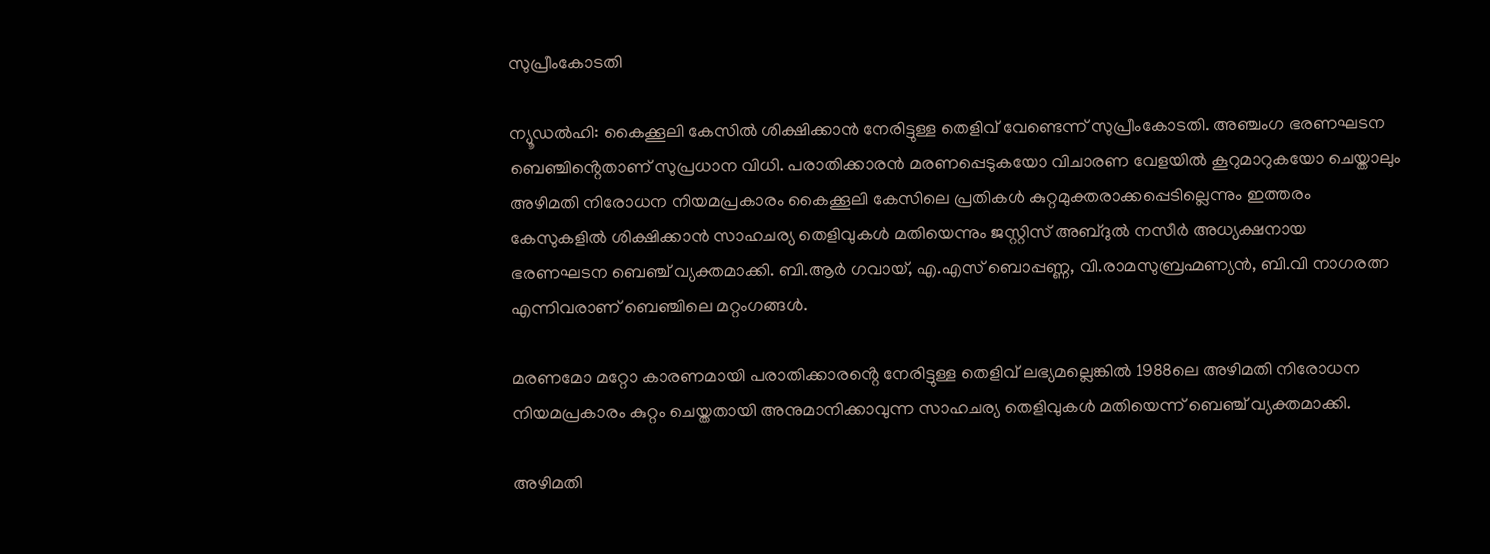സുപ്രീംകോടതി

ന്യൂഡല്‍ഹി: കൈക്കൂലി കേസില്‍ ശിക്ഷിക്കാന്‍ നേരിട്ടുള്ള തെളിവ് വേണ്ടെന്ന് സുപ്രീംകോടതി. അഞ്ചംഗ ഭരണഘടന ബെഞ്ചിൻ്റെതാണ് സുപ്രധാന വിധി. പരാതിക്കാരന്‍ മരണപ്പെടുകയോ വിചാരണ വേളയില്‍ കൂറുമാറുകയോ ചെയ്താലും അഴിമതി നിരോധന നിയമപ്രകാരം കൈക്കൂലി കേസിലെ പ്രതികള്‍ കുറ്റമുക്തരാക്കപ്പെടില്ലെന്നും ഇത്തരം കേസുകളില്‍ ശിക്ഷിക്കാന്‍ സാഹചര്യ തെളിവുകള്‍ മതിയെന്നും ജസ്റ്റിസ് അബ്ദുല്‍ നസീര്‍ അധ്യക്ഷനായ ഭരണഘടന ബെഞ്ച് വ്യക്തമാക്കി. ബി.ആര്‍ ഗവായ്, എ.എസ് ബൊപ്പണ്ണ, വി.രാമസുബ്രഹ്മണ്യന്‍, ബി.വി നാഗരത്ന എന്നിവരാണ് ബെഞ്ചിലെ മറ്റംഗങ്ങൾ.

മരണമോ മറ്റോ കാരണമായി പരാതിക്കാരൻ്റെ നേരിട്ടുള്ള തെളിവ് ലഭ്യമല്ലെങ്കില്‍ 1988ലെ അഴിമതി നിരോധന നിയമപ്രകാരം കുറ്റം ചെയ്തതായി അനുമാനിക്കാവുന്ന സാഹചര്യ തെളിവുകള്‍ മതിയെന്ന് ബെഞ്ച് വ്യക്തമാക്കി.

അഴിമതി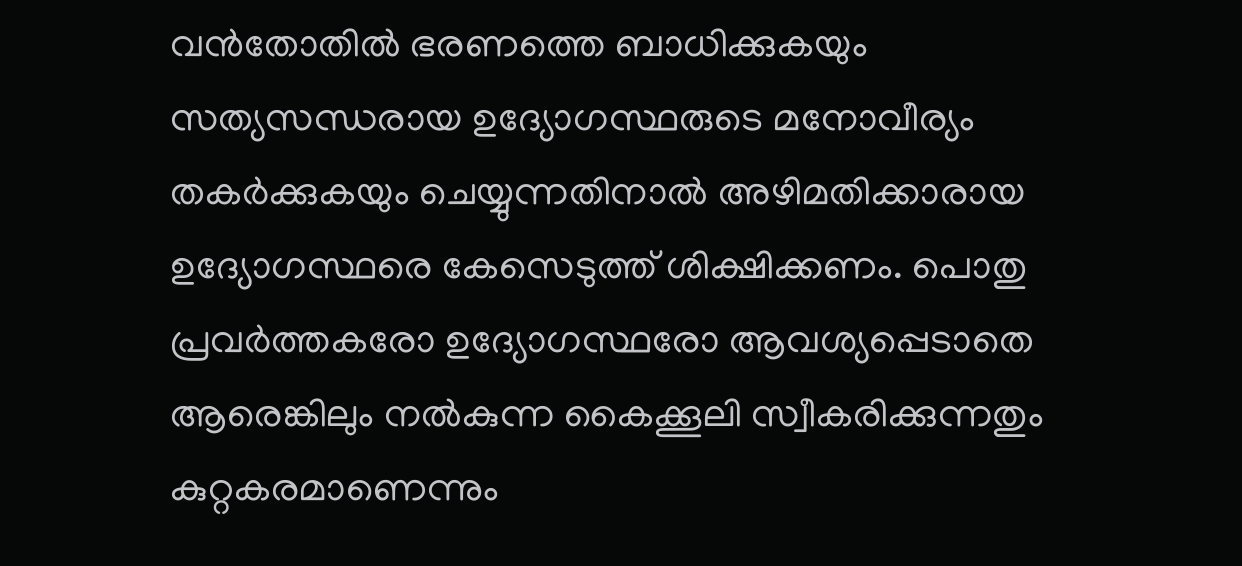വന്‍തോതില്‍ ഭരണത്തെ ബാധിക്കുകയും സത്യസന്ധരായ ഉദ്യോഗസ്ഥരുടെ മനോവീര്യം തകര്‍ക്കുകയും ചെയ്യുന്നതിനാല്‍ അഴിമതിക്കാരായ ഉദ്യോഗസ്ഥരെ കേസെടുത്ത് ശിക്ഷിക്കണം. പൊതു പ്രവര്‍ത്തകരോ ഉദ്യോഗസ്ഥരോ ആവശ്യപ്പെടാതെ ആരെങ്കിലും നല്‍കുന്ന കൈക്കൂലി സ്വീകരിക്കുന്നതും കുറ്റകരമാണെന്നും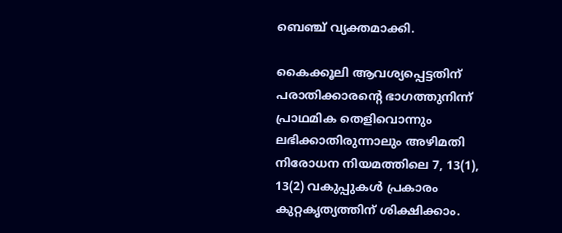ബെഞ്ച് വ്യക്തമാക്കി.

കൈക്കൂലി ആവശ്യപ്പെട്ടതിന് പരാതിക്കാരൻ്റെ ഭാഗത്തുനിന്ന് പ്രാഥമിക തെളിവൊന്നും ലഭിക്കാതിരുന്നാലും അഴിമതി നിരോധന നിയമത്തിലെ 7, 13(1), 13(2) വകുപ്പുകള്‍ പ്രകാരം കുറ്റകൃത്യത്തിന് ശിക്ഷിക്കാം.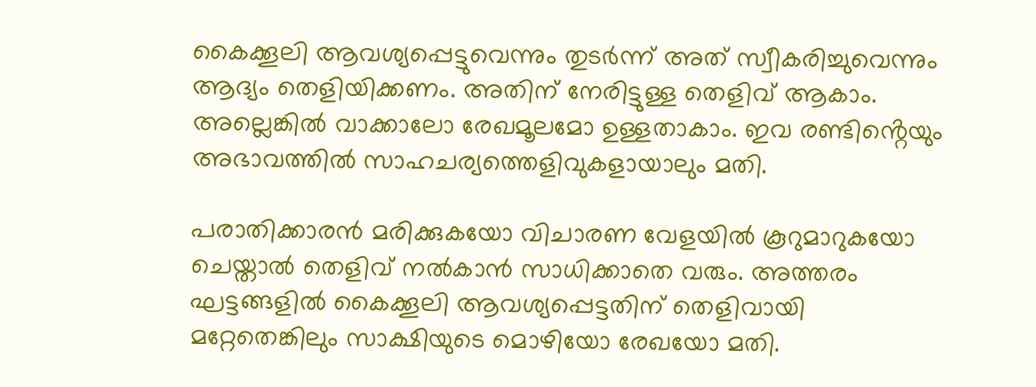കൈക്കൂലി ആവശ്യപ്പെട്ടുവെന്നും തുടര്‍ന്ന് അത് സ്വീകരിച്ചുവെന്നും ആദ്യം തെളിയിക്കണം. അതിന് നേരിട്ടുള്ള തെളിവ് ആകാം. അല്ലെങ്കില്‍ വാക്കാലോ രേഖമൂലമോ ഉള്ളതാകാം. ഇവ രണ്ടിൻ്റെയും അഭാവത്തില്‍ സാഹചര്യത്തെളിവുകളായാലും മതി.

പരാതിക്കാരന്‍ മരിക്കുകയോ വിചാരണ വേളയില്‍ കൂറുമാറുകയോ ചെയ്താല്‍ തെളിവ് നല്‍കാന്‍ സാധിക്കാതെ വരും. അത്തരം ഘട്ടങ്ങളില്‍ കൈക്കൂലി ആവശ്യപ്പെട്ടതിന് തെളിവായി മറ്റേതെങ്കിലും സാക്ഷിയുടെ മൊഴിയോ രേഖയോ മതി.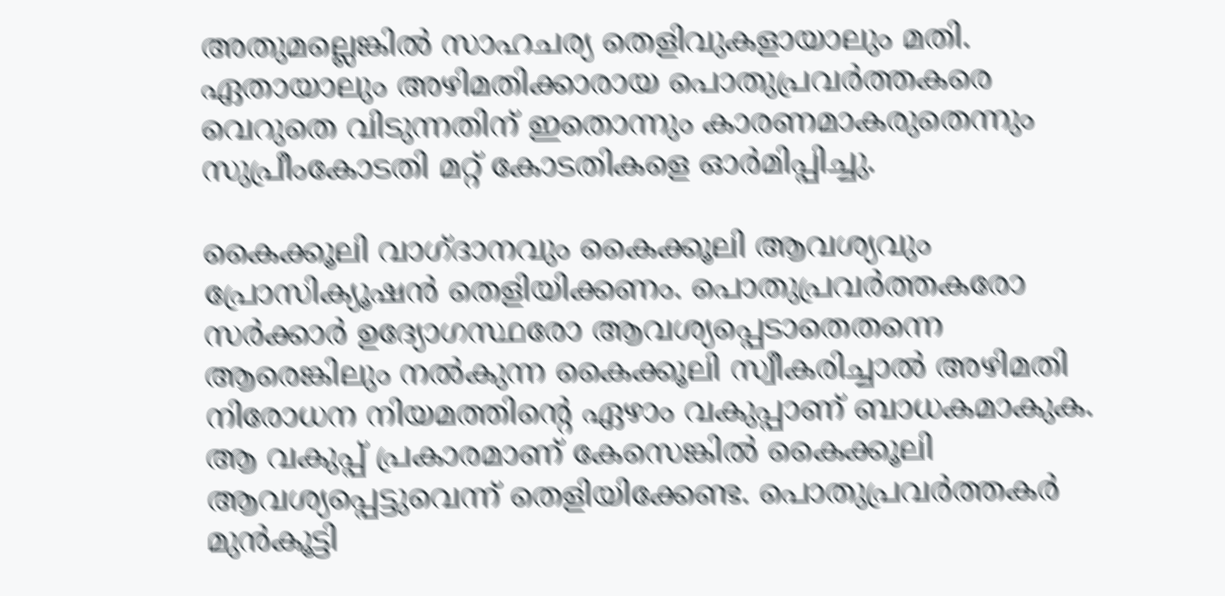അതുമല്ലെങ്കില്‍ സാഹചര്യ തെളിവുകളായാലും മതി. ഏതായാലും അഴിമതിക്കാരായ പൊതുപ്രവര്‍ത്തകരെ വെറുതെ വിടുന്നതിന് ഇതൊന്നും കാരണമാകരുതെന്നും സുപ്രീംകോടതി മറ്റ് കോടതികളെ ഓര്‍മിപ്പിച്ചു.

കൈക്കൂലി വാഗ്ദാനവും കൈക്കൂലി ആവശ്യവും പ്രോസിക്യൂഷന്‍ തെളിയിക്കണം. പൊതുപ്രവര്‍ത്തകരോ സര്‍ക്കാര്‍ ഉദ്യോഗസ്ഥരോ ആവശ്യപ്പെടാതെതന്നെ ആരെങ്കിലും നല്‍കുന്ന കൈക്കൂലി സ്വീകരിച്ചാല്‍ അഴിമതി നിരോധന നിയമത്തിൻ്റെ ഏഴാം വകുപ്പാണ് ബാധകമാകുക. ആ വകുപ്പ് പ്രകാരമാണ് കേസെങ്കില്‍ കൈക്കൂലി ആവശ്യപ്പെട്ടുവെന്ന് തെളിയിക്കേണ്ട. പൊതുപ്രവര്‍ത്തകര്‍ മുന്‍കൂട്ടി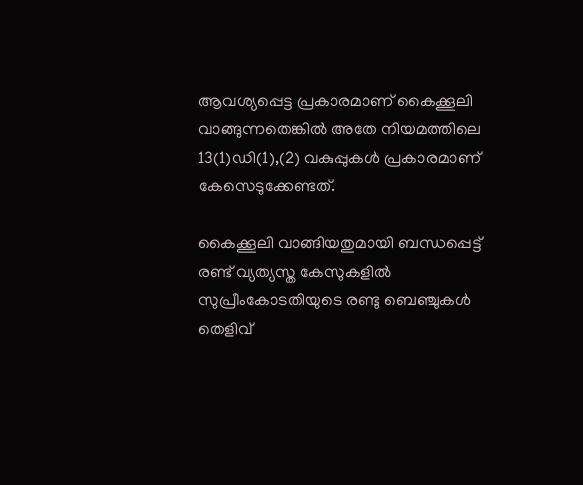ആവശ്യപ്പെട്ട പ്രകാരമാണ് കൈക്കൂലി വാങ്ങുന്നതെങ്കില്‍ അതേ നിയമത്തിലെ 13(1)ഡി(1),(2) വകുപ്പുകള്‍ പ്രകാരമാണ് കേസെടുക്കേണ്ടത്.

കൈക്കൂലി വാങ്ങിയതുമായി ബന്ധപ്പെട്ട് രണ്ട് വ്യത്യസ്ത കേസുകളില്‍ സുപ്രീംകോടതിയുടെ രണ്ടു ബെഞ്ചുകള്‍ തെളിവ്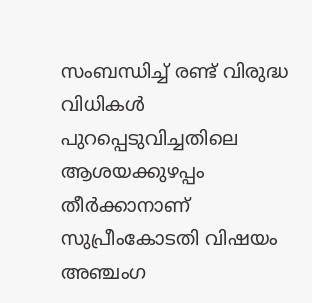സംബന്ധിച്ച്‌ രണ്ട് വിരുദ്ധ വിധികള്‍ പുറപ്പെടുവിച്ചതിലെ ആശയക്കുഴപ്പം തീര്‍ക്കാനാണ് സുപ്രീംകോടതി വിഷയം അഞ്ചംഗ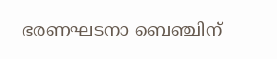ഭരണഘടനാ ബെഞ്ചിന്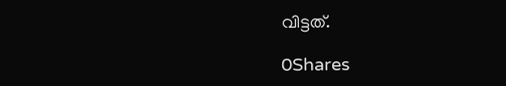വിട്ടത്.

0Shares